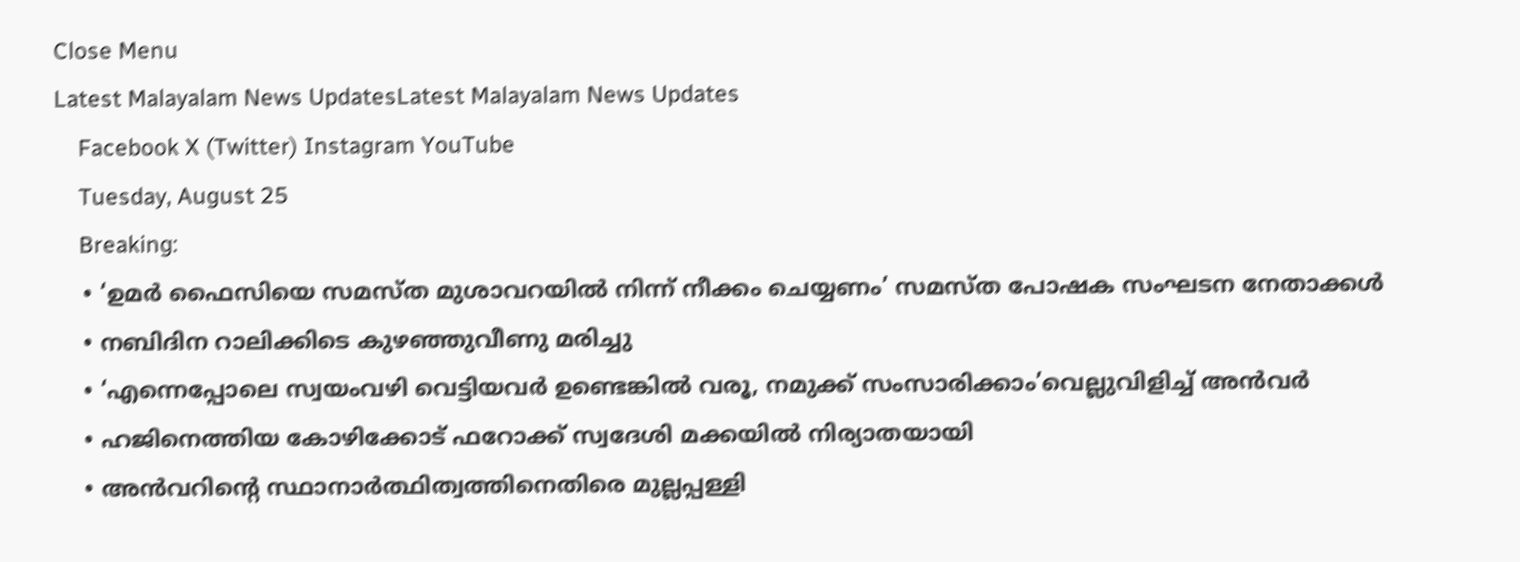Close Menu
Latest Malayalam News UpdatesLatest Malayalam News Updates
    Facebook X (Twitter) Instagram YouTube
    Tuesday, August 25
    Breaking:
    • ‘ഉമര്‍ ഫൈസിയെ സമസ്ത മുശാവറയില്‍ നിന്ന് നീക്കം ചെയ്യണം’ സമസ്ത പോഷക സംഘടന നേതാക്കള്‍
    • നബിദിന റാലിക്കിടെ കുഴഞ്ഞുവീണു മരിച്ചു
    • ‘എന്നെപ്പോലെ സ്വയംവഴി വെട്ടിയവര്‍ ഉണ്ടെങ്കില്‍ വരൂ, നമുക്ക് സംസാരിക്കാം’വെല്ലുവിളിച്ച് അന്‍വര്‍
    • ഹജിനെത്തിയ കോഴിക്കോട് ഫറോക്ക് സ്വദേശി മക്കയിൽ നിര്യാതയായി
    • അന്‍വറിന്റെ സ്ഥാനാര്‍ത്ഥിത്വത്തിനെതിരെ മുല്ലപ്പള്ളി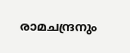രാമചന്ദ്രനും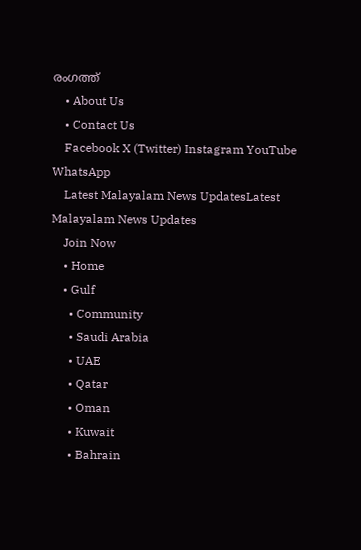രംഗത്ത്
    • About Us
    • Contact Us
    Facebook X (Twitter) Instagram YouTube WhatsApp
    Latest Malayalam News UpdatesLatest Malayalam News Updates
    Join Now
    • Home
    • Gulf
      • Community
      • Saudi Arabia
      • UAE
      • Qatar
      • Oman
      • Kuwait
      • Bahrain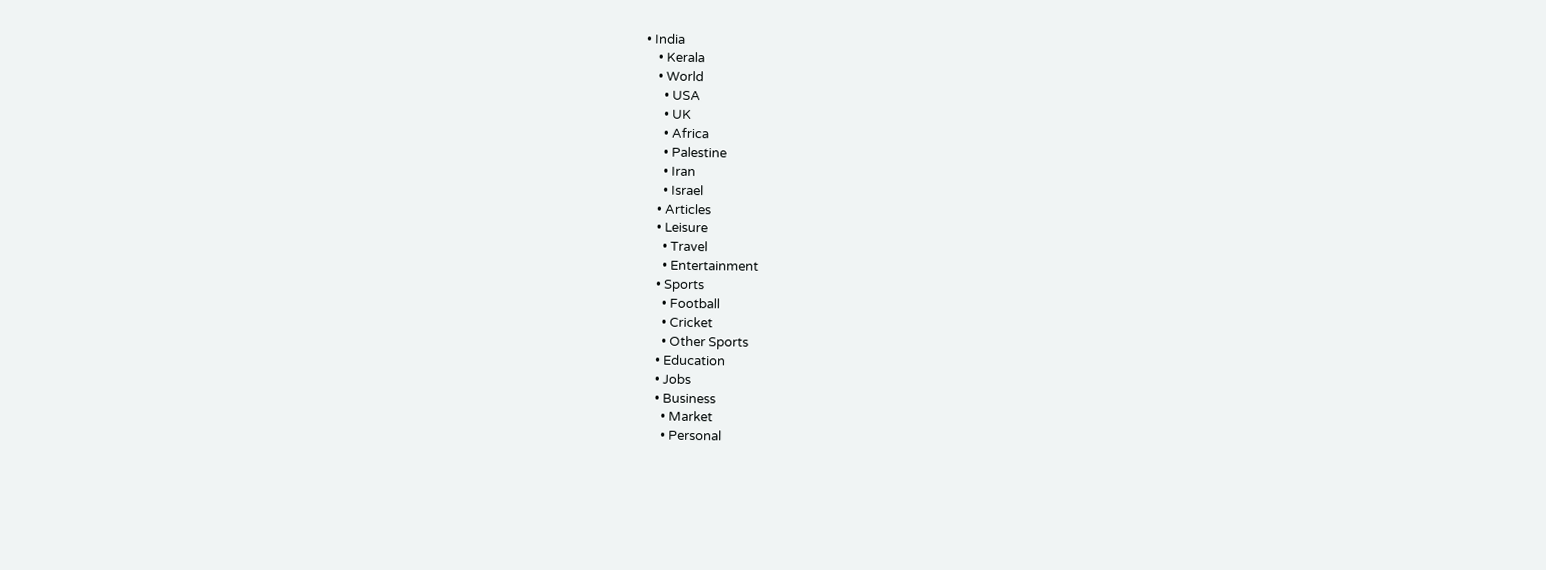• India
    • Kerala
    • World
      • USA
      • UK
      • Africa
      • Palestine
      • Iran
      • Israel
    • Articles
    • Leisure
      • Travel
      • Entertainment
    • Sports
      • Football
      • Cricket
      • Other Sports
    • Education
    • Jobs
    • Business
      • Market
      • Personal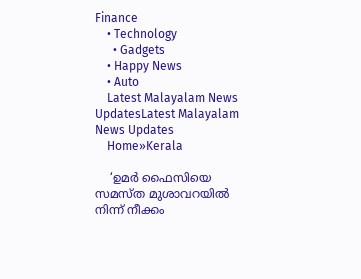Finance
    • Technology
      • Gadgets
    • Happy News
    • Auto
    Latest Malayalam News UpdatesLatest Malayalam News Updates
    Home»Kerala

    ‘ഉമര്‍ ഫൈസിയെ സമസ്ത മുശാവറയില്‍ നിന്ന് നീക്കം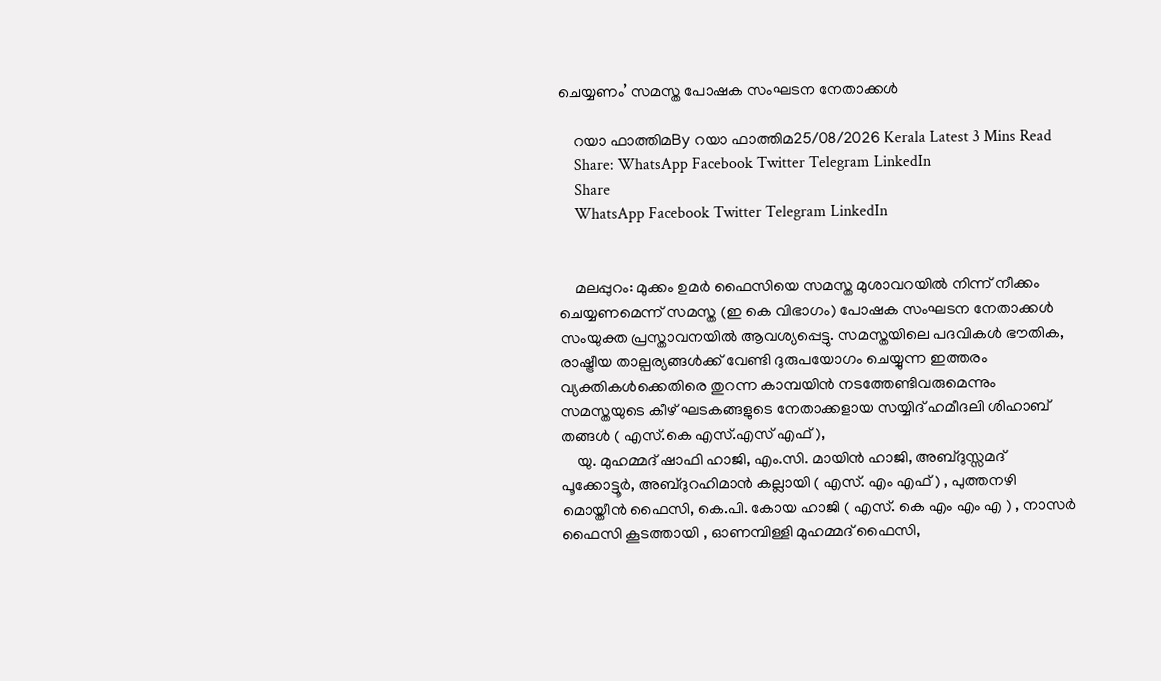ചെയ്യണം’ സമസ്ത പോഷക സംഘടന നേതാക്കള്‍

    റയാ ഫാത്തിമBy റയാ ഫാത്തിമ25/08/2026 Kerala Latest 3 Mins Read
    Share: WhatsApp Facebook Twitter Telegram LinkedIn
    Share
    WhatsApp Facebook Twitter Telegram LinkedIn


    മലപ്പുറം: മുക്കം ഉമര്‍ ഫൈസിയെ സമസ്ത മുശാവറയില്‍ നിന്ന് നീക്കം ചെയ്യണമെന്ന് സമസ്ത (ഇ കെ വിഭാഗം) പോഷക സംഘടന നേതാക്കള്‍ സംയുക്ത പ്രസ്താവനയില്‍ ആവശ്യപ്പെട്ടു. സമസ്തയിലെ പദവികള്‍ ഭൗതിക, രാഷ്ട്രീയ താല്പര്യങ്ങള്‍ക്ക് വേണ്ടി ദുരുപയോഗം ചെയ്യുന്ന ഇത്തരം വ്യക്തികള്‍ക്കെതിരെ തുറന്ന കാമ്പയിന്‍ നടത്തേണ്ടിവരുമെന്നും സമസ്തയുടെ കീഴ് ഘടകങ്ങളുടെ നേതാക്കളായ സയ്യിദ് ഹമീദലി ശിഹാബ് തങ്ങള്‍ ( എസ്.കെ എസ്.എസ് എഫ് ),
    യു. മുഹമ്മദ് ഷാഫി ഹാജി, എം.സി. മായിന്‍ ഹാജി, അബ്ദുസ്സമദ് പൂക്കോട്ടൂര്‍, അബ്ദുറഹിമാന്‍ കല്ലായി ( എസ്. എം എഫ് ) , പുത്തനഴി മൊയ്തീന്‍ ഫൈസി, കെ.പി. കോയ ഹാജി ( എസ്. കെ എം എം എ ) , നാസര്‍ ഫൈസി കൂടത്തായി , ഓണമ്പിള്ളി മുഹമ്മദ് ഫൈസി,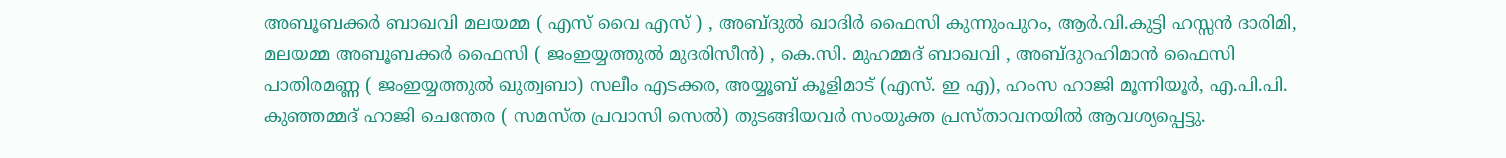അബൂബക്കര്‍ ബാഖവി മലയമ്മ ( എസ് വൈ എസ് ) , അബ്ദുല്‍ ഖാദിര്‍ ഫൈസി കുന്നുംപുറം, ആര്‍.വി.കുട്ടി ഹസ്സന്‍ ദാരിമി, മലയമ്മ അബൂബക്കര്‍ ഫൈസി ( ജംഇയ്യത്തുല്‍ മുദരിസീന്‍) , കെ.സി. മുഹമ്മദ് ബാഖവി , അബ്ദുറഹിമാന്‍ ഫൈസി പാതിരമണ്ണ ( ജംഇയ്യത്തുല്‍ ഖുത്വബാ) സലീം എടക്കര, അയ്യൂബ് കൂളിമാട് (എസ്. ഇ എ), ഹംസ ഹാജി മൂന്നിയൂര്‍, എ.പി.പി. കുഞ്ഞമ്മദ് ഹാജി ചെന്തേര ( സമസ്ത പ്രവാസി സെല്‍) തുടങ്ങിയവര്‍ സംയുക്ത പ്രസ്താവനയില്‍ ആവശ്യപ്പെട്ടു.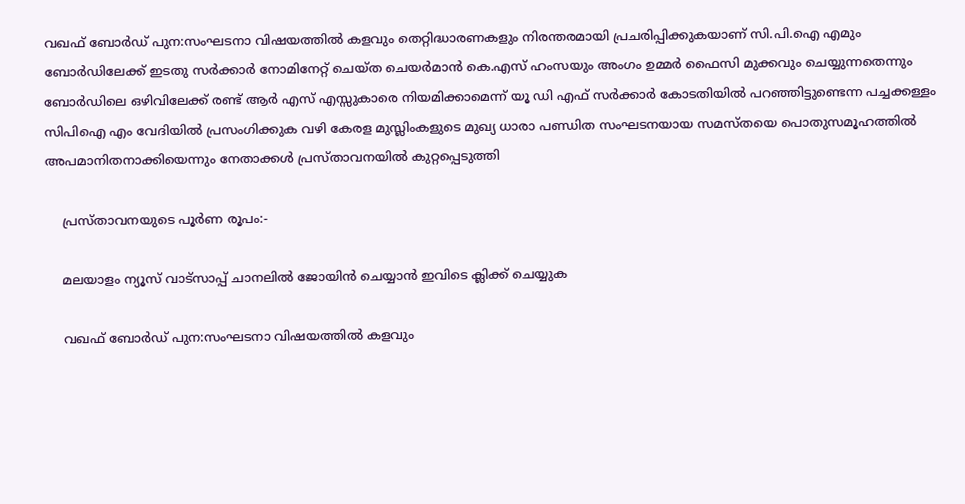വഖഫ് ബോര്‍ഡ് പുന:സംഘടനാ വിഷയത്തില്‍ കളവും തെറ്റിദ്ധാരണകളും നിരന്തരമായി പ്രചരിപ്പിക്കുകയാണ് സി.പി.ഐ എമും ബോര്‍ഡിലേക്ക് ഇടതു സര്‍ക്കാര്‍ നോമിനേറ്റ് ചെയ്ത ചെയര്‍മാന്‍ കെ.എസ് ഹംസയും അംഗം ഉമ്മര്‍ ഫൈസി മുക്കവും ചെയ്യുന്നതെന്നും ബോര്‍ഡിലെ ഒഴിവിലേക്ക് രണ്ട് ആര്‍ എസ് എസ്സുകാരെ നിയമിക്കാമെന്ന് യൂ ഡി എഫ് സര്‍ക്കാര്‍ കോടതിയില്‍ പറഞ്ഞിട്ടുണ്ടെന്ന പച്ചക്കള്ളം സിപിഐ എം വേദിയില്‍ പ്രസംഗിക്കുക വഴി കേരള മുസ്ലിംകളുടെ മുഖ്യ ധാരാ പണ്ഡിത സംഘടനയായ സമസ്തയെ പൊതുസമൂഹത്തില്‍ അപമാനിതനാക്കിയെന്നും നേതാക്കള്‍ പ്രസ്താവനയില്‍ കുറ്റപ്പെടുത്തി

    പ്രസ്താവനയുടെ പൂര്‍ണ രൂപം:-

    മലയാളം ന്യൂസ് വാട്സാപ്പ് ചാനലിൽ ജോയിൻ ചെയ്യാൻ ഇവിടെ ക്ലിക്ക് ചെയ്യുക

    വഖഫ് ബോര്‍ഡ് പുന:സംഘടനാ വിഷയത്തില്‍ കളവും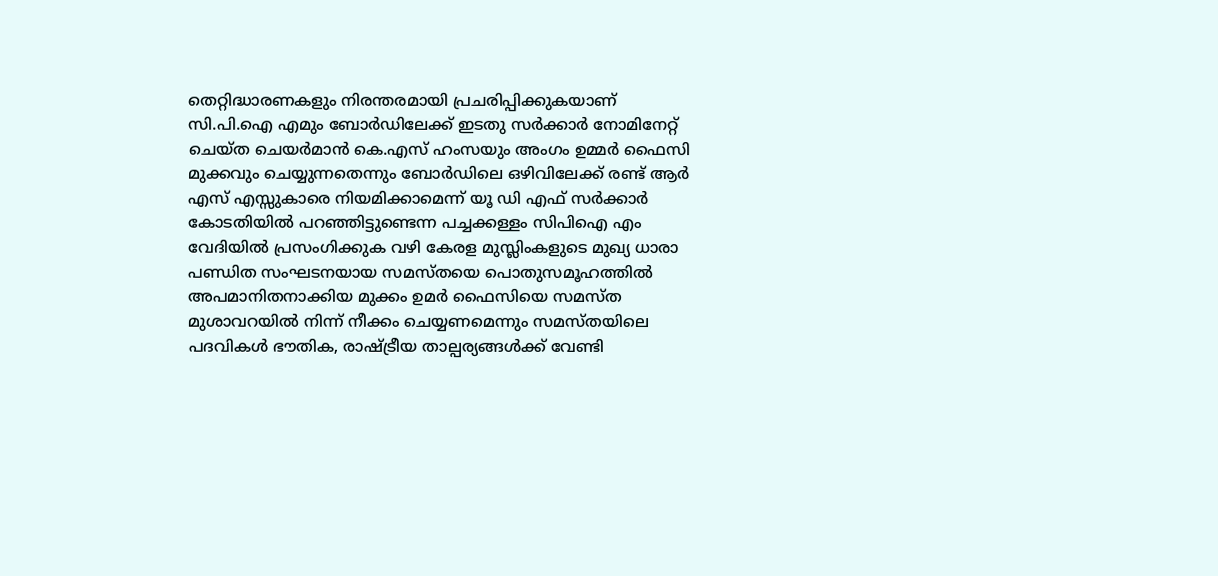തെറ്റിദ്ധാരണകളും നിരന്തരമായി പ്രചരിപ്പിക്കുകയാണ് സി.പി.ഐ എമും ബോര്‍ഡിലേക്ക് ഇടതു സര്‍ക്കാര്‍ നോമിനേറ്റ് ചെയ്ത ചെയര്‍മാന്‍ കെ.എസ് ഹംസയും അംഗം ഉമ്മര്‍ ഫൈസി മുക്കവും ചെയ്യുന്നതെന്നും ബോര്‍ഡിലെ ഒഴിവിലേക്ക് രണ്ട് ആര്‍ എസ് എസ്സുകാരെ നിയമിക്കാമെന്ന് യൂ ഡി എഫ് സര്‍ക്കാര്‍ കോടതിയില്‍ പറഞ്ഞിട്ടുണ്ടെന്ന പച്ചക്കള്ളം സിപിഐ എം വേദിയില്‍ പ്രസംഗിക്കുക വഴി കേരള മുസ്ലിംകളുടെ മുഖ്യ ധാരാ പണ്ഡിത സംഘടനയായ സമസ്തയെ പൊതുസമൂഹത്തില്‍ അപമാനിതനാക്കിയ മുക്കം ഉമര്‍ ഫൈസിയെ സമസ്ത മുശാവറയില്‍ നിന്ന് നീക്കം ചെയ്യണമെന്നും സമസ്തയിലെ പദവികള്‍ ഭൗതിക, രാഷ്ട്രീയ താല്പര്യങ്ങള്‍ക്ക് വേണ്ടി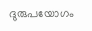ദുരുപയോഗം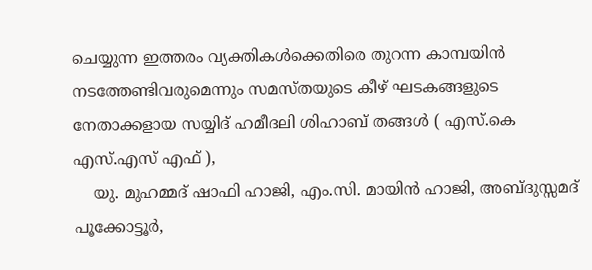ചെയ്യുന്ന ഇത്തരം വ്യക്തികള്‍ക്കെതിരെ തുറന്ന കാമ്പയിന്‍ നടത്തേണ്ടിവരുമെന്നും സമസ്തയുടെ കീഴ് ഘടകങ്ങളുടെ നേതാക്കളായ സയ്യിദ് ഹമീദലി ശിഹാബ് തങ്ങള്‍ ( എസ്.കെ എസ്.എസ് എഫ് ),
    യു. മുഹമ്മദ് ഷാഫി ഹാജി, എം.സി. മായിന്‍ ഹാജി, അബ്ദുസ്സമദ് പൂക്കോട്ടൂര്‍,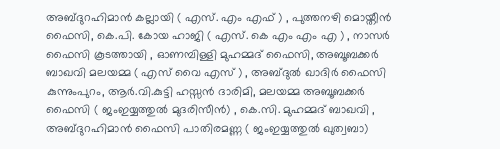അബ്ദുറഹിമാന്‍ കല്ലായി ( എസ്. എം എഫ് ) , പുത്തനഴി മൊയ്തീന്‍ ഫൈസി, കെ.പി. കോയ ഹാജി ( എസ്. കെ എം എം എ ) , നാസര്‍ ഫൈസി കൂടത്തായി , ഓണമ്പിള്ളി മുഹമ്മദ് ഫൈസി, അബൂബക്കര്‍ ബാഖവി മലയമ്മ ( എസ് വൈ എസ് ) , അബ്ദുല്‍ ഖാദിര്‍ ഫൈസി കുന്നുംപുറം, ആര്‍.വി.കുട്ടി ഹസ്സന്‍ ദാരിമി, മലയമ്മ അബൂബക്കര്‍ ഫൈസി ( ജംഇയ്യത്തുല്‍ മുദരിസീന്‍) , കെ.സി. മുഹമ്മദ് ബാഖവി , അബ്ദുറഹിമാന്‍ ഫൈസി പാതിരമണ്ണ ( ജംഇയ്യത്തുല്‍ ഖുത്വബാ)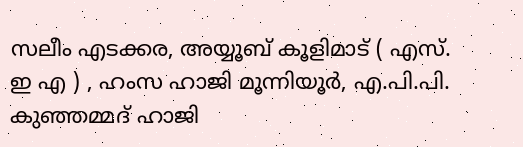സലീം എടക്കര, അയ്യൂബ് കൂളിമാട് ( എസ്. ഇ എ ) , ഹംസ ഹാജി മൂന്നിയൂര്‍, എ.പി.പി. കുഞ്ഞമ്മദ് ഹാജി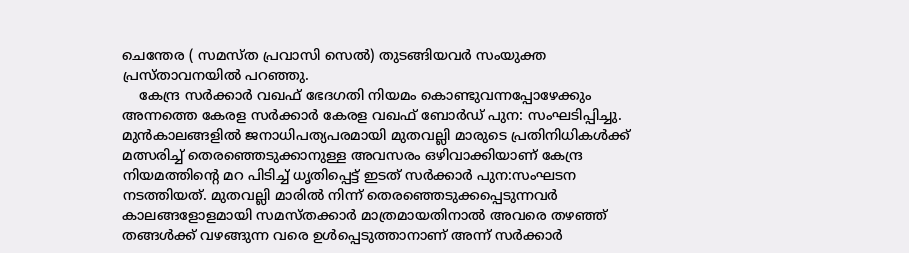ചെന്തേര ( സമസ്ത പ്രവാസി സെല്‍) തുടങ്ങിയവര്‍ സംയുക്ത പ്രസ്താവനയില്‍ പറഞ്ഞു.
    കേന്ദ്ര സര്‍ക്കാര്‍ വഖഫ് ഭേദഗതി നിയമം കൊണ്ടുവന്നപ്പോഴേക്കും അന്നത്തെ കേരള സര്‍ക്കാര്‍ കേരള വഖഫ് ബോര്‍ഡ് പുന: സംഘടിപ്പിച്ചു. മുന്‍കാലങ്ങളില്‍ ജനാധിപത്യപരമായി മുതവല്ലി മാരുടെ പ്രതിനിധികള്‍ക്ക് മത്സരിച്ച് തെരഞ്ഞെടുക്കാനുള്ള അവസരം ഒഴിവാക്കിയാണ് കേന്ദ്ര നിയമത്തിന്റെ മറ പിടിച്ച് ധൃതിപ്പെട്ട് ഇടത് സര്‍ക്കാര്‍ പുന:സംഘടന നടത്തിയത്. മുതവല്ലി മാരില്‍ നിന്ന് തെരഞ്ഞെടുക്കപ്പെടുന്നവര്‍ കാലങ്ങളോളമായി സമസ്തക്കാര്‍ മാത്രമായതിനാല്‍ അവരെ തഴഞ്ഞ് തങ്ങള്‍ക്ക് വഴങ്ങുന്ന വരെ ഉള്‍പ്പെടുത്താനാണ് അന്ന് സര്‍ക്കാര്‍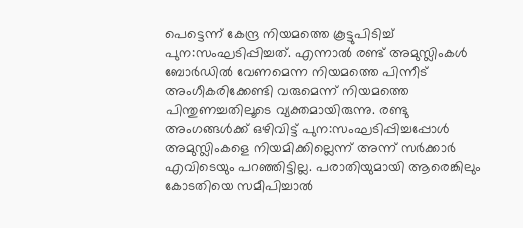പെട്ടെന്ന് കേന്ദ്ര നിയമത്തെ കൂട്ടുപിടിച്ച് പുന:സംഘടിപ്പിച്ചത്. എന്നാല്‍ രണ്ട് അമുസ്ലിംകള്‍ ബോര്‍ഡില്‍ വേണമെന്ന നിയമത്തെ പിന്നീട് അംഗീകരിക്കേണ്ടി വരുമെന്ന് നിയമത്തെ പിന്തുണച്ചതിലൂടെ വ്യക്തമായിരുന്നു. രണ്ടു അംഗങ്ങള്‍ക്ക് ഒഴിവിട്ട് പുന:സംഘടിപ്പിച്ചപ്പോള്‍ അമുസ്ലിംകളെ നിയമിക്കില്ലെന്ന് അന്ന് സര്‍ക്കാര്‍ എവിടെയും പറഞ്ഞിട്ടില്ല. പരാതിയുമായി ആരെങ്കിലും കോടതിയെ സമീപിച്ചാല്‍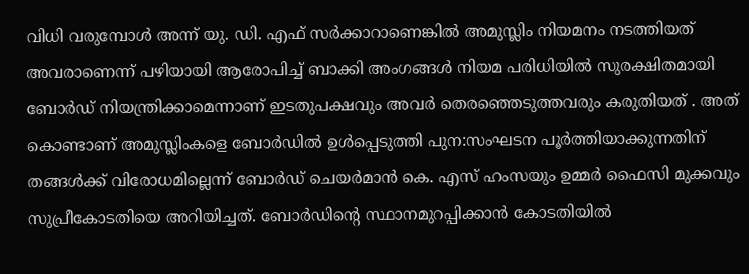വിധി വരുമ്പോള്‍ അന്ന് യു. ഡി. എഫ് സര്‍ക്കാറാണെങ്കില്‍ അമുസ്ലിം നിയമനം നടത്തിയത് അവരാണെന്ന് പഴിയായി ആരോപിച്ച് ബാക്കി അംഗങ്ങള്‍ നിയമ പരിധിയില്‍ സുരക്ഷിതമായി ബോര്‍ഡ് നിയന്ത്രിക്കാമെന്നാണ് ഇടതുപക്ഷവും അവര്‍ തെരഞ്ഞെടുത്തവരും കരുതിയത് . അത് കൊണ്ടാണ് അമുസ്ലിംകളെ ബോര്‍ഡില്‍ ഉള്‍പ്പെടുത്തി പുന:സംഘടന പൂര്‍ത്തിയാക്കുന്നതിന് തങ്ങള്‍ക്ക് വിരോധമില്ലെന്ന് ബോര്‍ഡ് ചെയര്‍മാന്‍ കെ. എസ് ഹംസയും ഉമ്മര്‍ ഫൈസി മുക്കവും സുപ്രീകോടതിയെ അറിയിച്ചത്. ബോര്‍ഡിന്റെ സ്ഥാനമുറപ്പിക്കാന്‍ കോടതിയില്‍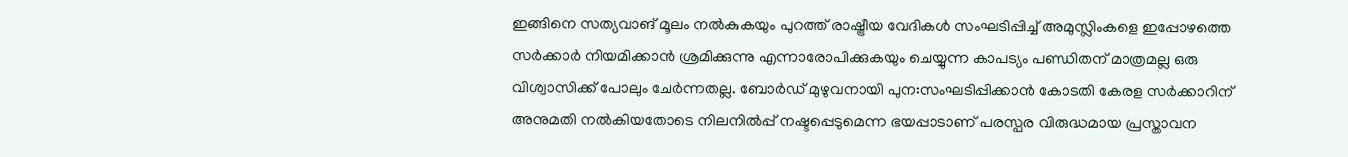ഇങ്ങിനെ സത്യവാങ് മൂലം നല്‍കുകയും പുറത്ത് രാഷ്ട്രീയ വേദികള്‍ സംഘടിപ്പിച്ച് അമുസ്ലിംകളെ ഇപ്പോഴത്തെ സര്‍ക്കാര്‍ നിയമിക്കാന്‍ ശ്രമിക്കുന്നു എന്നാരോപിക്കുകയും ചെയ്യുന്ന കാപട്യം പണ്ഡിതന് മാത്രമല്ല ഒരു വിശ്വാസിക്ക് പോലും ചേര്‍ന്നതല്ല. ബോര്‍ഡ് മുഴുവനായി പുന:സംഘടിപ്പിക്കാന്‍ കോടതി കേരള സര്‍ക്കാറിന് അനുമതി നല്‍കിയതോടെ നിലനില്‍പ്പ് നഷ്ടപ്പെടുമെന്ന ഭയപ്പാടാണ് പരസ്പര വിരുദ്ധമായ പ്രസ്താവന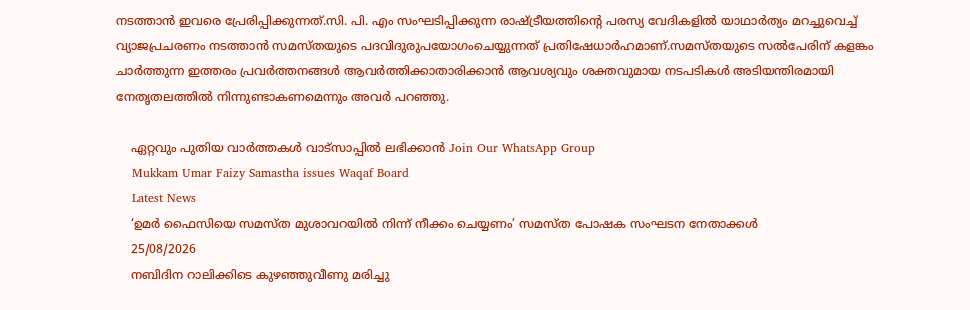നടത്താന്‍ ഇവരെ പ്രേരിപ്പിക്കുന്നത്.സി. പി. എം സംഘടിപ്പിക്കുന്ന രാഷ്ട്രീയത്തിന്റെ പരസ്യ വേദികളില്‍ യാഥാര്‍ത്യം മറച്ചുവെച്ച് വ്യാജപ്രചരണം നടത്താന്‍ സമസ്തയുടെ പദവിദുരുപയോഗംചെയ്യുന്നത് പ്രതിഷേധാര്‍ഹമാണ്.സമസ്തയുടെ സല്‍പേരിന് കളങ്കം ചാര്‍ത്തുന്ന ഇത്തരം പ്രവര്‍ത്തനങ്ങള്‍ ആവര്‍ത്തിക്കാതാരിക്കാന്‍ ആവശ്യവും ശക്തവുമായ നടപടികള്‍ അടിയന്തിരമായി നേതൃതലത്തില്‍ നിന്നുണ്ടാകണമെന്നും അവര്‍ പറഞ്ഞു.

    ഏറ്റവും പുതിയ വാർത്തകൾ വാട്സാപ്പിൽ ലഭിക്കാൻ Join Our WhatsApp Group
    Mukkam Umar Faizy Samastha issues Waqaf Board
    Latest News
    ‘ഉമര്‍ ഫൈസിയെ സമസ്ത മുശാവറയില്‍ നിന്ന് നീക്കം ചെയ്യണം’ സമസ്ത പോഷക സംഘടന നേതാക്കള്‍
    25/08/2026
    നബിദിന റാലിക്കിടെ കുഴഞ്ഞുവീണു മരിച്ചു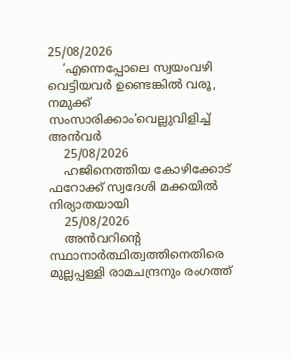25/08/2026
    ‘എന്നെപ്പോലെ സ്വയംവഴി വെട്ടിയവര്‍ ഉണ്ടെങ്കില്‍ വരൂ, നമുക്ക് സംസാരിക്കാം’വെല്ലുവിളിച്ച് അന്‍വര്‍
    25/08/2026
    ഹജിനെത്തിയ കോഴിക്കോട് ഫറോക്ക് സ്വദേശി മക്കയിൽ നിര്യാതയായി
    25/08/2026
    അന്‍വറിന്റെ സ്ഥാനാര്‍ത്ഥിത്വത്തിനെതിരെ മുല്ലപ്പള്ളി രാമചന്ദ്രനും രംഗത്ത്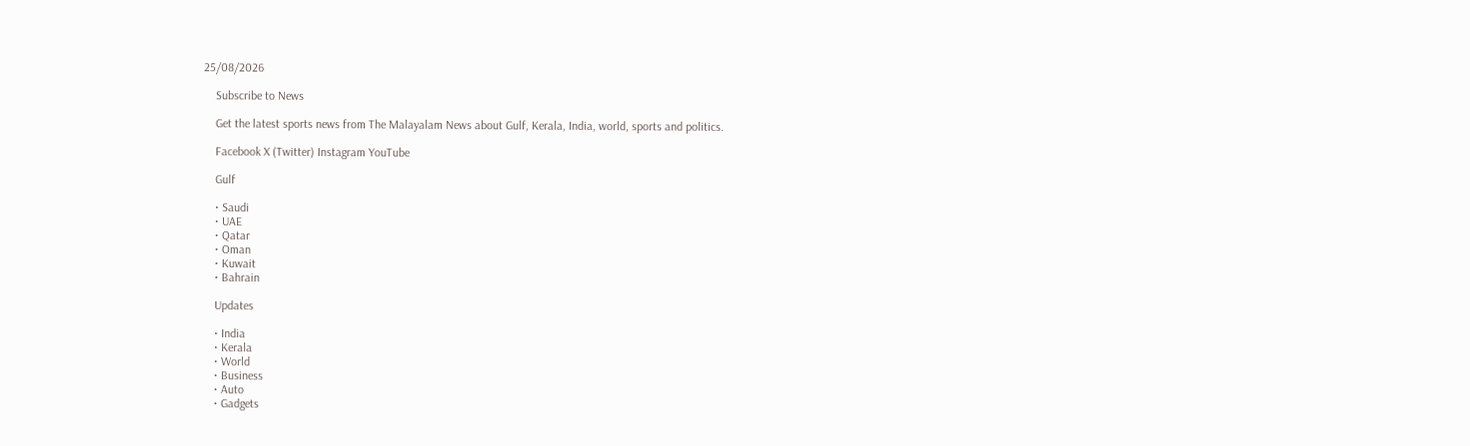25/08/2026

    Subscribe to News

    Get the latest sports news from The Malayalam News about Gulf, Kerala, India, world, sports and politics.

    Facebook X (Twitter) Instagram YouTube

    Gulf

    • Saudi
    • UAE
    • Qatar
    • Oman
    • Kuwait
    • Bahrain

    Updates

    • India
    • Kerala
    • World
    • Business
    • Auto
    • Gadgets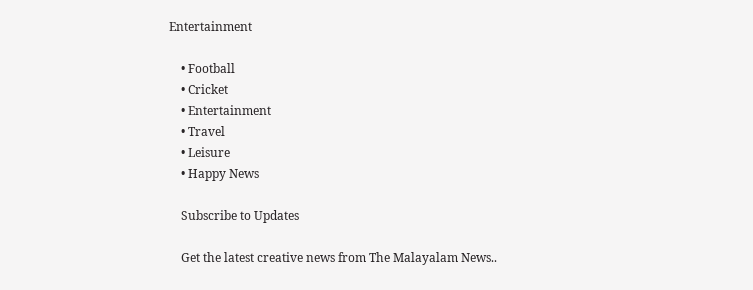Entertainment

    • Football
    • Cricket
    • Entertainment
    • Travel
    • Leisure
    • Happy News

    Subscribe to Updates

    Get the latest creative news from The Malayalam News..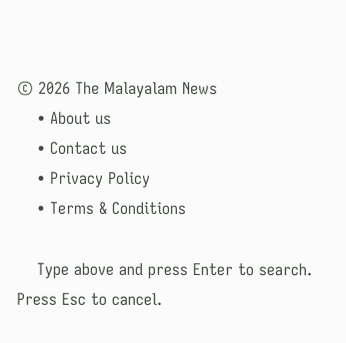© 2026 The Malayalam News
    • About us
    • Contact us
    • Privacy Policy
    • Terms & Conditions

    Type above and press Enter to search. Press Esc to cancel.